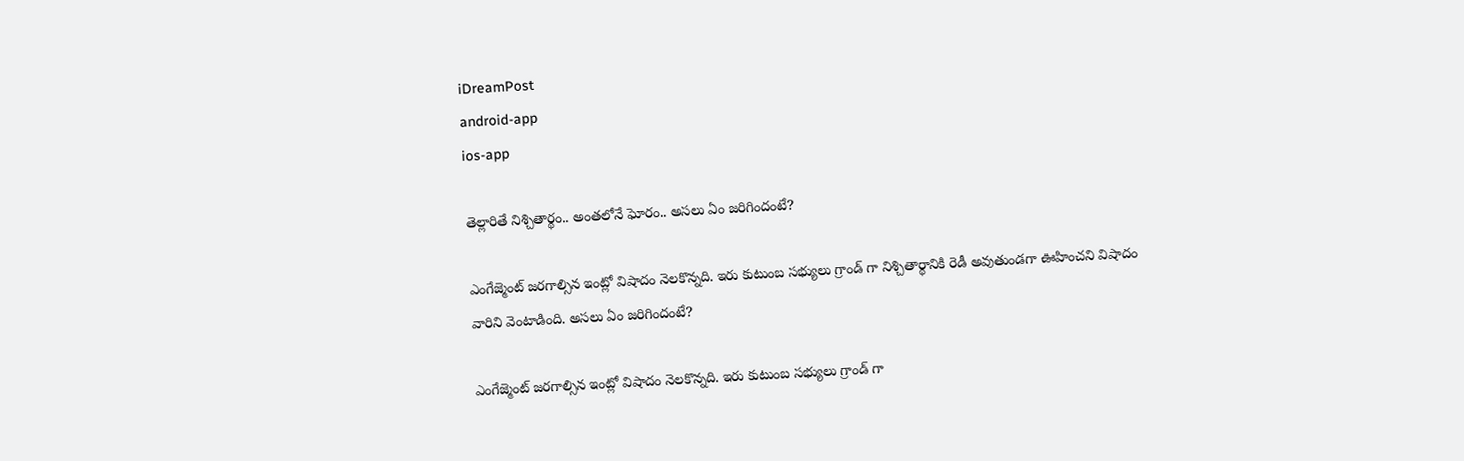iDreamPost
android-app
ios-app

తెల్లారితే నిశ్చితార్థం.. అంతలోనే ఘోరం.. అసలు ఏం జరిగిందంటే?

ఎంగేజ్మెంట్ జరగాల్సిన ఇంట్లో విషాదం నెలకొన్నది. ఇరు కుటుంబ సభ్యులు గ్రాండ్ గా నిశ్చితార్థానికి రెడీ అవుతుండగా ఊహించని విషాదం వారిని వెంటాడింది. అసలు ఏం జరిగిందంటే?

ఎంగేజ్మెంట్ జరగాల్సిన ఇంట్లో విషాదం నెలకొన్నది. ఇరు కుటుంబ సభ్యులు గ్రాండ్ గా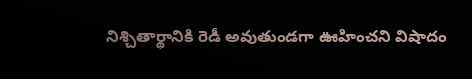నిశ్చితార్థానికి రెడీ అవుతుండగా ఊహించని విషాదం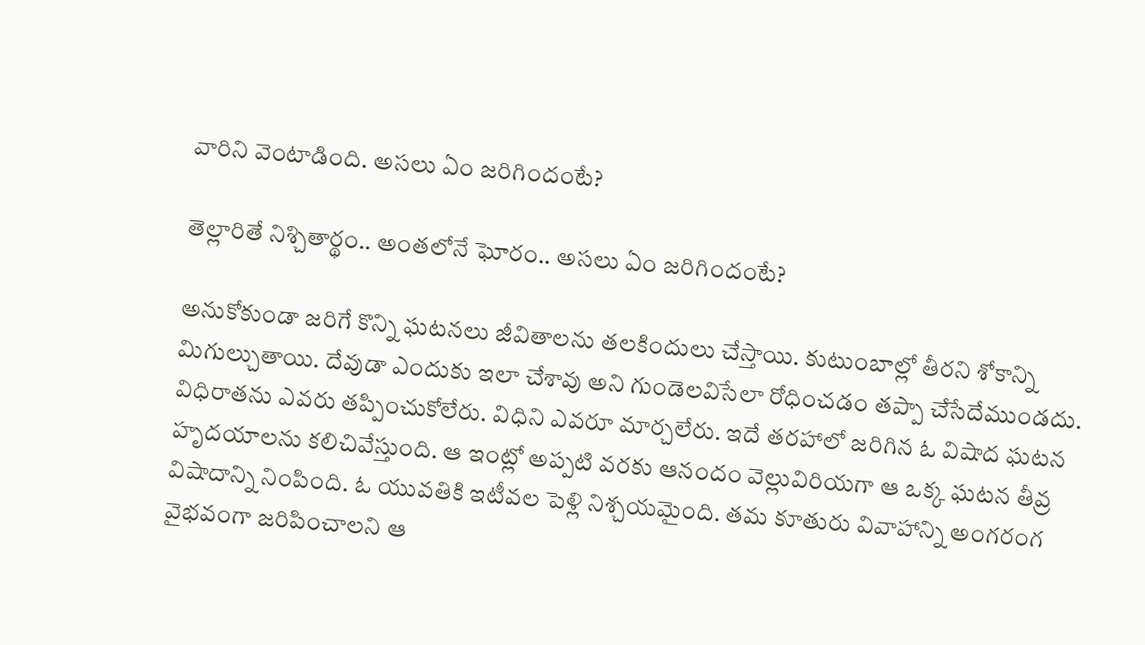వారిని వెంటాడింది. అసలు ఏం జరిగిందంటే?

తెల్లారితే నిశ్చితార్థం.. అంతలోనే ఘోరం.. అసలు ఏం జరిగిందంటే?

అనుకోకుండా జరిగే కొన్ని ఘటనలు జీవితాలను తలకిందులు చేస్తాయి. కుటుంబాల్లో తీరని శోకాన్ని మిగుల్చుతాయి. దేవుడా ఎందుకు ఇలా చేశావు అని గుండెలవిసేలా రోధించడం తప్పా చేసేదేముండదు. విధిరాతను ఎవరు తప్పించుకోలేరు. విధిని ఎవరూ మార్చలేరు. ఇదే తరహాలో జరిగిన ఓ విషాద ఘటన హృదయాలను కలిచివేస్తుంది. ఆ ఇంట్లో అప్పటి వరకు ఆనందం వెల్లువిరియగా ఆ ఒక్క ఘటన తీవ్ర విషాదాన్ని నింపింది. ఓ యువతికి ఇటీవల పెళ్లి నిశ్చయమైంది. తమ కూతురు వివాహాన్ని అంగరంగ వైభవంగా జరిపించాలని ఆ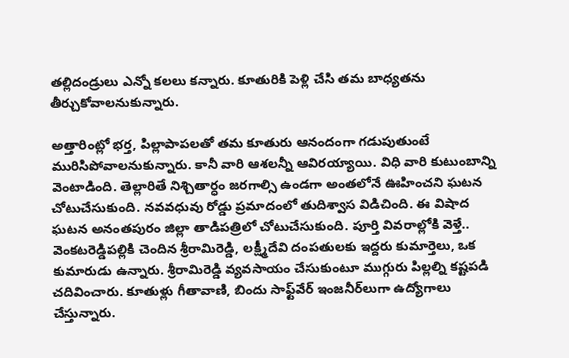తల్లిదండ్రులు ఎన్నో కలలు కన్నారు. కూతురికి పెళ్లి చేసి తమ బాధ్యతను తీర్చుకోవాలనుకున్నారు.

అత్తారింట్లో భర్త, పిల్లాపాపలతో తమ కూతురు ఆనందంగా గడుపుతుంటే మురిసిపోవాలనుకున్నారు. కానీ వారి ఆశలన్నీ ఆవిరయ్యాయి. విధి వారి కుటుంబాన్ని వెంటాడింది. తెల్లారితే నిశ్చితార్ధం జరగాల్సి ఉండగా అంతలోనే ఊహించని ఘటన చోటుచేసుకుంది. నవవధువు రోడ్డు ప్రమాదంలో తుదిశ్వాస విడిచింది. ఈ విషాద ఘటన అనంతపురం జిల్లా తాడిపత్రిలో చోటుచేసుకుంది. పూర్తి వివరాల్లోకి వెళ్తే.. వెంకటరెడ్డిపల్లికి చెందిన శ్రీరామిరెడ్డి, లక్ష్మీదేవి దంపతులకు ఇద్దరు కుమార్తెలు, ఒక కుమారుడు ఉన్నారు. శ్రీరామిరెడ్డి వ్యవసాయం చేసుకుంటూ ముగ్గురు పిల్లల్ని కష్టపడి చదివించారు. కూతుళ్లు గీతావాణి, బిందు సాఫ్ట్‌వేర్ ఇంజనీర్‌లుగా ఉద్యోగాలు చేస్తున్నారు.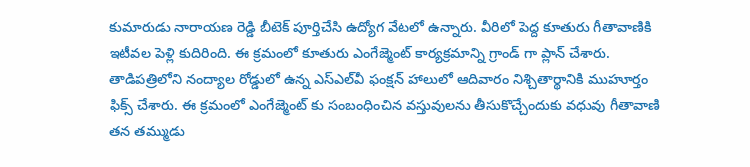కుమారుడు నారాయణ రెడ్డి బీటెక్ పూర్తిచేసి ఉద్యోగ వేటలో ఉన్నారు. వీరిలో పెద్ద కూతురు గీతావాణికి ఇటీవల పెళ్లి కుదిరింది. ఈ క్రమంలో కూతురు ఎంగేజ్మెంట్ కార్యక్రమాన్ని గ్రాండ్ గా ప్లాన్ చేశారు. తాడిపత్రిలోని నంద్యాల రోడ్డులో ఉన్న ఎస్ఎల్‌వీ ఫంక్షన్‌ హాలులో ఆదివారం నిశ్చితార్థానికి ముహూర్తం ఫిక్స్ చేశారు. ఈ క్రమంలో ఎంగేజ్మెంట్ కు సంబంధించిన వస్తువులను తీసుకొచ్చేందుకు వధువు గీతావాణి తన తమ్ముడు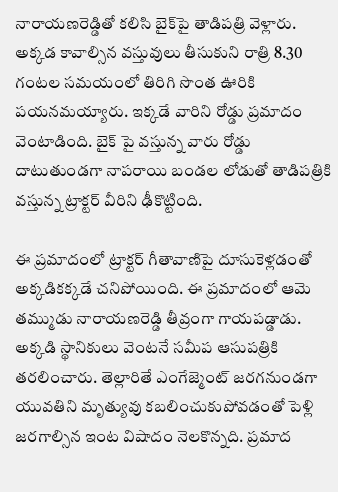నారాయణరెడ్డితో కలిసి బైక్‌పై తాడిపత్రి వెళ్లారు. అక్కడ కావాల్సిన వస్తువులు తీసుకుని రాత్రి 8.30 గంటల సమయంలో తిరిగి సొంత ఊరికి పయనమయ్యారు. ఇక్కడే వారిని రోడ్డు ప్రమాదం వెంటాడింది. బైక్ పై వస్తున్న వారు రోడ్డు దాటుతుండగా నాపరాయి బండల లోడుతో తాడిపత్రికి వస్తున్న ట్రాక్టర్ వీరిని ఢీకొట్టింది.

ఈ ప్రమాదంలో ట్రాక్టర్ గీతావాణిపై దూసుకెళ్లడంతో అక్కడికక్కడే చనిపోయింది. ఈ ప్రమాదంలో ఆమె తమ్ముడు నారాయణరెడ్డి తీవ్రంగా గాయపడ్డాడు. అక్కడి స్థానికులు వెంటనే సమీప ఆసుపత్రికి తరలించారు. తెల్లారితే ఎంగేజ్మెంట్ జరగనుండగా యువతిని మృత్యువు కబలించుకుపోవడంతో పెళ్లి జరగాల్సిన ఇంట విషాదం నెలకొన్నది. ప్రమాద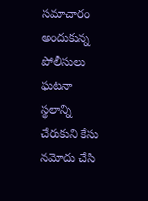సమాచారం అందుకున్న పోలీసులు ఘటనా స్థలాన్ని చేరుకుని కేసు నమోదు చేసి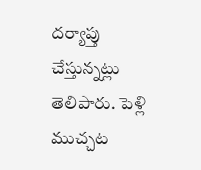దర్యాప్తు చేస్తున్నట్లు తెలిపారు. పెళ్లి ముచ్చట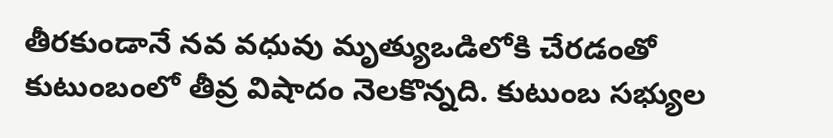తీరకుండానే నవ వధువు మృత్యుఒడిలోకి చేరడంతో కుటుంబంలో తీవ్ర విషాదం నెలకొన్నది. కుటుంబ సభ్యుల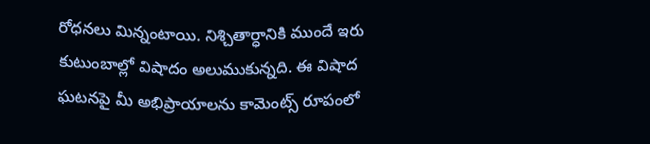రోధనలు మిన్నంటాయి. నిశ్చితార్ధానికి ముందే ఇరు కుటుంబాల్లో విషాదం అలుముకున్నది. ఈ విషాద ఘటనపై మీ అభిప్రాయాలను కామెంట్స్ రూపంలో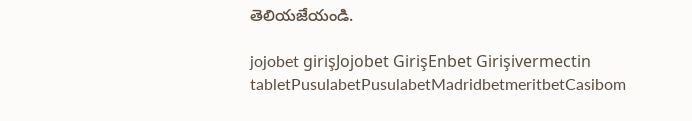తెలియజేయండి.

jojobet girişJojobet GirişEnbet Girişivermectin tabletPusulabetPusulabetMadridbetmeritbetCasibom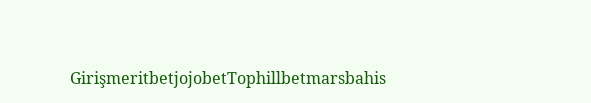GirişmeritbetjojobetTophillbetmarsbahis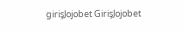girişJojobet GirişJojobet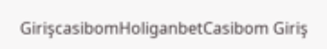GirişcasibomHoliganbetCasibom Giriş